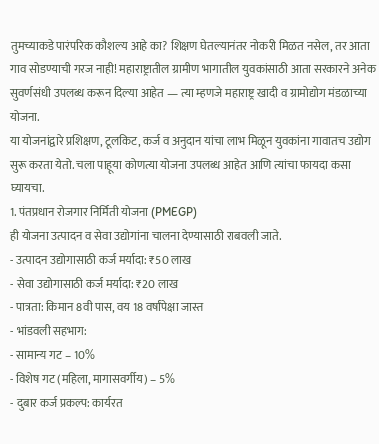तुमच्याकडे पारंपरिक कौशल्य आहे का? शिक्षण घेतल्यानंतर नोकरी मिळत नसेल, तर आता गाव सोडण्याची गरज नाही! महाराष्ट्रातील ग्रामीण भागातील युवकांसाठी आता सरकारने अनेक सुवर्णसंधी उपलब्ध करून दिल्या आहेत — त्या म्हणजे महाराष्ट्र खादी व ग्रामोद्योग मंडळाच्या योजना.
या योजनांद्वारे प्रशिक्षण, टूलकिट, कर्ज व अनुदान यांचा लाभ मिळून युवकांना गावातच उद्योग सुरू करता येतो. चला पाहूया कोणत्या योजना उपलब्ध आहेत आणि त्यांचा फायदा कसा घ्यायचा.
1. पंतप्रधान रोजगार निर्मिती योजना (PMEGP)
ही योजना उत्पादन व सेवा उद्योगांना चालना देण्यासाठी राबवली जाते.
- उत्पादन उद्योगासाठी कर्ज मर्यादा: ₹50 लाख
- सेवा उद्योगासाठी कर्ज मर्यादा: ₹20 लाख
- पात्रता: किमान 8वी पास, वय 18 वर्षांपेक्षा जास्त
- भांडवली सहभाग:
- सामान्य गट – 10%
- विशेष गट (महिला, मागासवर्गीय) – 5%
- दुबार कर्ज प्रकल्प: कार्यरत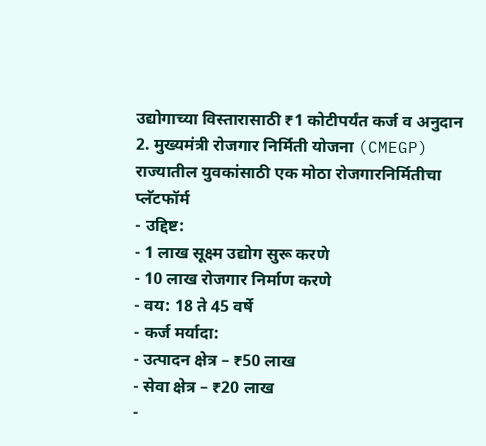उद्योगाच्या विस्तारासाठी ₹1 कोटीपर्यंत कर्ज व अनुदान
2. मुख्यमंत्री रोजगार निर्मिती योजना (CMEGP)
राज्यातील युवकांसाठी एक मोठा रोजगारनिर्मितीचा प्लॅटफॉर्म
- उद्दिष्ट:
- 1 लाख सूक्ष्म उद्योग सुरू करणे
- 10 लाख रोजगार निर्माण करणे
- वय: 18 ते 45 वर्षे
- कर्ज मर्यादा:
- उत्पादन क्षेत्र – ₹50 लाख
- सेवा क्षेत्र – ₹20 लाख
-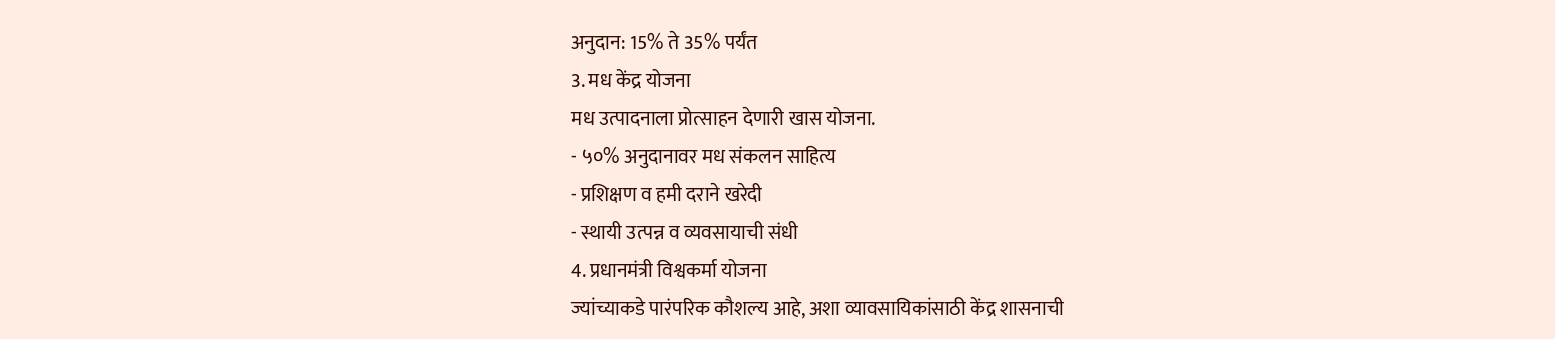अनुदान: 15% ते 35% पर्यंत
3. मध केंद्र योजना
मध उत्पादनाला प्रोत्साहन देणारी खास योजना.
- ५०% अनुदानावर मध संकलन साहित्य
- प्रशिक्षण व हमी दराने खरेदी
- स्थायी उत्पन्न व व्यवसायाची संधी
4. प्रधानमंत्री विश्वकर्मा योजना
ज्यांच्याकडे पारंपरिक कौशल्य आहे, अशा व्यावसायिकांसाठी केंद्र शासनाची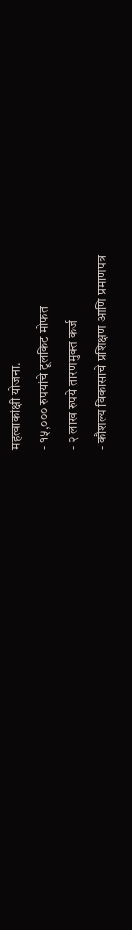महत्वाकांक्षी योजना.
- १५,००० रुपयांचे टूलकिट मोफत
- २ लाख रुपये तारणमुक्त कर्ज
- कौशल्य विकासाचे प्रशिक्षण आणि प्रमाणपत्र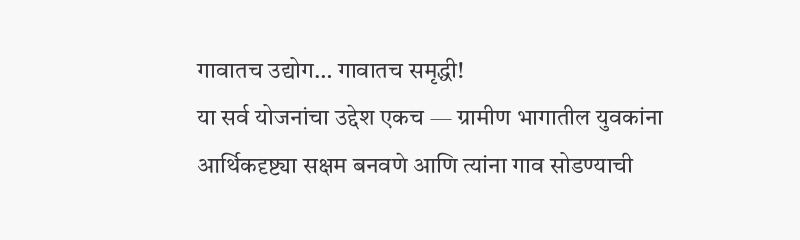गावातच उद्योग… गावातच समृद्धी!
या सर्व योजनांचा उद्देश एकच — ग्रामीण भागातील युवकांना आर्थिकदृष्ट्या सक्षम बनवणे आणि त्यांना गाव सोडण्याची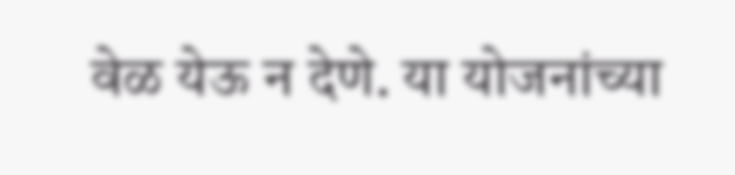वेळ येऊ न देणे. या योजनांच्या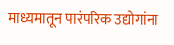माध्यमातून पारंपरिक उद्योगांना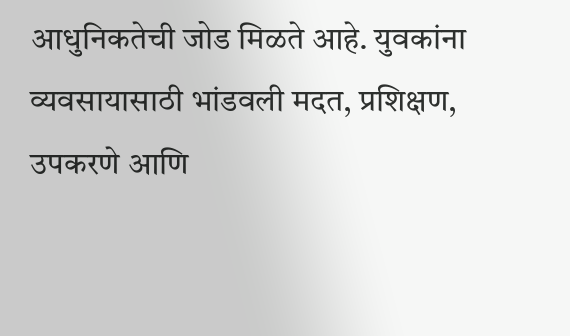आधुनिकतेची जोड मिळते आहे. युवकांना व्यवसायासाठी भांडवली मदत, प्रशिक्षण, उपकरणे आणि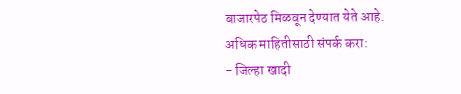बाजारपेठ मिळवून देण्यात येते आहे.
अधिक माहितीसाठी संपर्क करा:
- जिल्हा खादी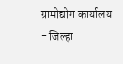ग्रामोद्योग कार्यालय
- जिल्हा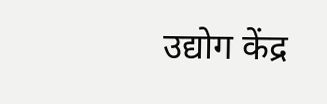उद्योग केंद्र